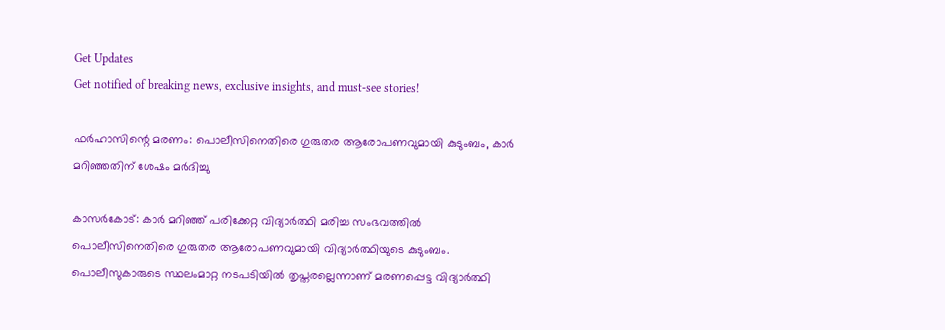Get Updates
Get notified of breaking news, exclusive insights, and must-see stories!

ഫർഹാസിന്റെ മരണം: പൊലീസിനെതിരെ ഗുരുതര ആരോപണവുമായി കുടുംബം, കാർ മറിഞ്ഞതിന് ശേഷം മർദിച്ചു

കാസർകോട്: കാർ മറിഞ്ഞ് പരിക്കേറ്റ വിദ്യാർത്ഥി മരിച്ച സംഭവത്തില്‍ പൊലീസിനെതിരെ ഗുരുതര ആരോപണവുമായി വിദ്യാർത്ഥിയുടെ കുടുംബം. പൊലീസുകാരുടെ സ്ഥലംമാറ്റ നടപടിയില്‍ തൃപ്തരല്ലെന്നാണ് മരണപ്പെട്ട വിദ്യാർത്ഥി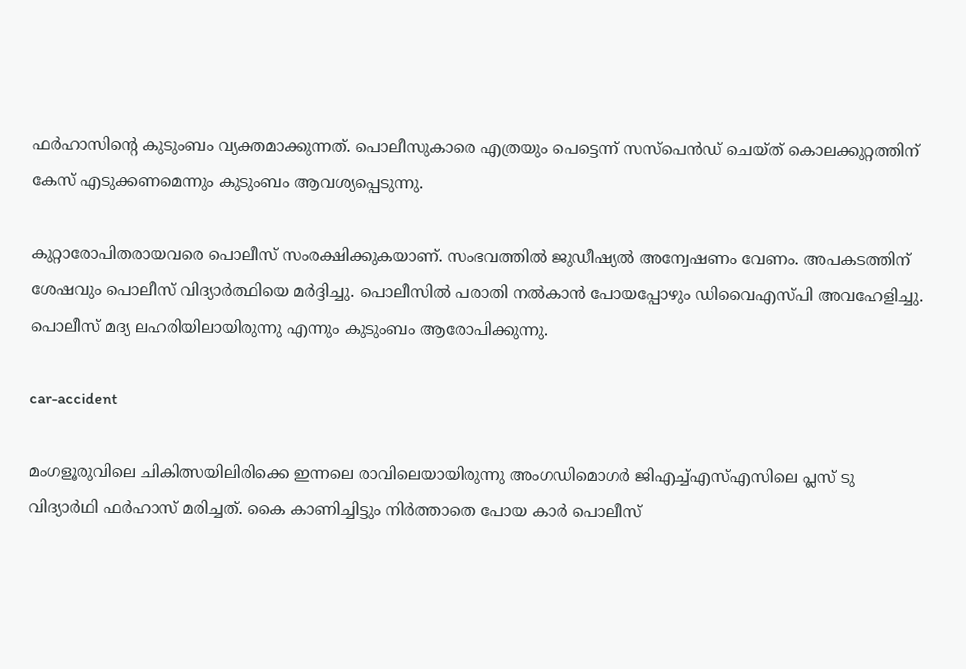ഫർഹാസിന്റെ കുടുംബം വ്യക്തമാക്കുന്നത്. പൊലീസുകാരെ എത്രയും പെട്ടെന്ന് സസ്പെന്‍ഡ് ചെയ്ത് കൊലക്കുറ്റത്തിന് കേസ് എടുക്കണമെന്നും കുടുംബം ആവശ്യപ്പെടുന്നു.

കുറ്റാരോപിതരായവരെ പൊലീസ് സംരക്ഷിക്കുകയാണ്. സംഭവത്തില്‍ ജുഡീഷ്യല്‍ അന്വേഷണം വേണം. അപകടത്തിന് ശേഷവും പൊലീസ് വിദ്യാര്‍ത്ഥിയെ മര്‍ദ്ദിച്ചു. പൊലീസില്‍ പരാതി നല്‍കാന്‍ പോയപ്പോഴും ഡിവൈഎസ്പി അവഹേളിച്ചു. പൊലീസ് മദ്യ ലഹരിയിലായിരുന്നു എന്നും കുടുംബം ആരോപിക്കുന്നു.

car-accident

മംഗളൂരുവിലെ ചികിത്സയിലിരിക്കെ ഇന്നലെ രാവിലെയായിരുന്നു അംഗഡിമൊഗര്‍ ജിഎച്ച്എസ്എസിലെ പ്ലസ് ടു വിദ്യാര്‍ഥി ഫര്‍ഹാസ് മരിച്ചത്. കൈ കാണിച്ചിട്ടും നിർത്താതെ പോയ കാർ പൊലീസ്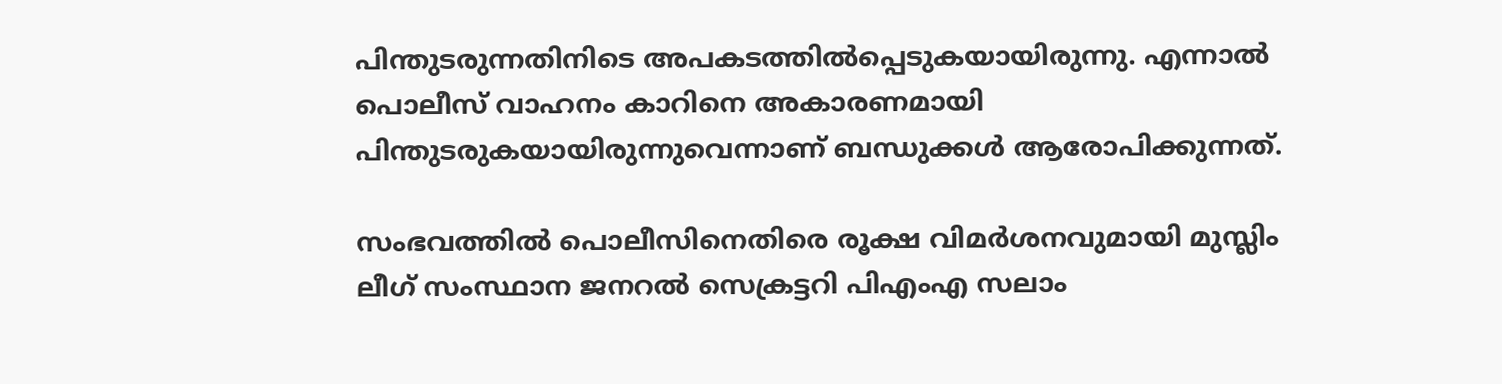പിന്തുടരുന്നതിനിടെ അപകടത്തില്‍പ്പെടുകയായിരുന്നു. എന്നാല്‍ പൊലീസ് വാഹനം കാറിനെ അകാരണമായി പിന്തുടരുകയായിരുന്നുവെന്നാണ് ബന്ധുക്കള്‍ ആരോപിക്കുന്നത്.

സംഭവത്തില്‍ പൊലീസിനെതിരെ രൂക്ഷ വിമർശനവുമായി മുസ്ലിം ലീഗ് സംസ്ഥാന ജനറല്‍ സെക്രട്ടറി പിഎംഎ സലാം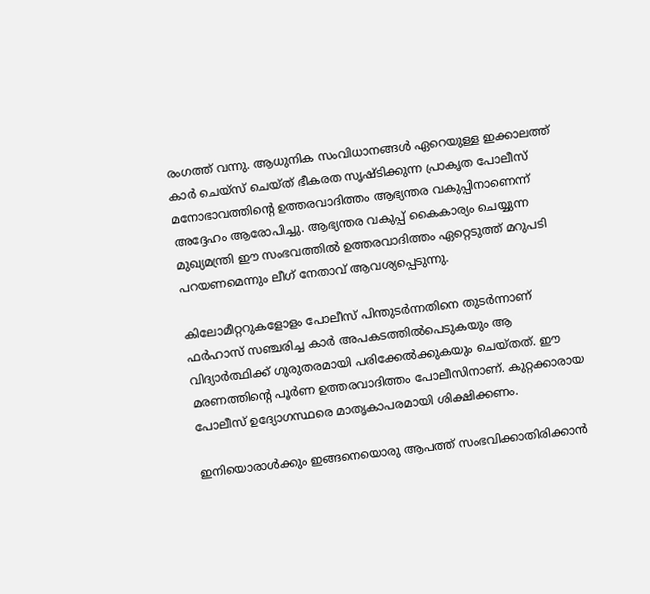രംഗത്ത് വന്നു. ആധുനിക സംവിധാനങ്ങൾ ഏറെയുള്ള ഇക്കാലത്ത് കാർ ചെയ്‌സ് ചെയ്ത് ഭീകരത സൃഷ്ടിക്കുന്ന പ്രാകൃത പോലീസ് മനോഭാവത്തിന്റെ ഉത്തരവാദിത്തം ആഭ്യന്തര വകുപ്പിനാണെന്ന് അദ്ദേഹം ആരോപിച്ചു. ആഭ്യന്തര വകുപ്പ് കൈകാര്യം ചെയ്യുന്ന മുഖ്യമന്ത്രി ഈ സംഭവത്തിൽ ഉത്തരവാദിത്തം ഏറ്റെടുത്ത് മറുപടി പറയണമെന്നും ലീഗ് നേതാവ് ആവശ്യപ്പെടുന്നു.

കിലോമീറ്ററുകളോളം പോലീസ് പിന്തുടർന്നതിനെ തുടർന്നാണ് ഫർഹാസ് സഞ്ചരിച്ച കാർ അപകടത്തിൽപെടുകയും ആ വിദ്യാർത്ഥിക്ക് ഗുരുതരമായി പരിക്കേൽക്കുകയും ചെയ്തത്. ഈ മരണത്തിന്റെ പൂർണ ഉത്തരവാദിത്തം പോലീസിനാണ്. കുറ്റക്കാരായ പോലീസ് ഉദ്യോഗസ്ഥരെ മാതൃകാപരമായി ശിക്ഷിക്കണം.

ഇനിയൊരാൾക്കും ഇങ്ങനെയൊരു ആപത്ത് സംഭവിക്കാതിരിക്കാൻ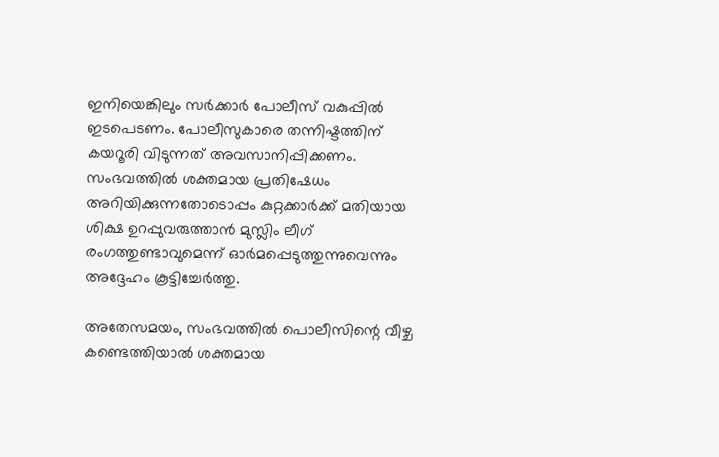ഇനിയെങ്കിലും സർക്കാർ പോലീസ് വകുപ്പിൽ ഇടപെടണം. പോലീസുകാരെ തന്നിഷ്ടത്തിന് കയറൂരി വിടുന്നത് അവസാനിപ്പിക്കണം. സംഭവത്തിൽ ശക്തമായ പ്രതിഷേധം അറിയിക്കുന്നതോടൊപ്പം കുറ്റക്കാർക്ക് മതിയായ ശിക്ഷ ഉറപ്പുവരുത്താൻ മുസ്ലിം ലീഗ് രംഗത്തുണ്ടാവുമെന്ന് ഓർമപ്പെടുത്തുന്നുവെന്നും അദ്ദേഹം കൂട്ടിച്ചേർത്തു.

അതേസമയം, സംഭവത്തിൽ പൊലീസിന്റെ വീഴ്ച കണ്ടെത്തിയാൽ ശക്തമായ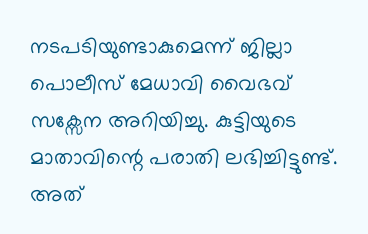നടപടിയുണ്ടാകുമെന്ന് ജില്ലാ പൊലീസ് മേധാവി വൈഭവ് സക്സേന അറിയിച്ചു. കുട്ടിയുടെ മാതാവിന്റെ പരാതി ലഭിച്ചിട്ടുണ്ട്. അത്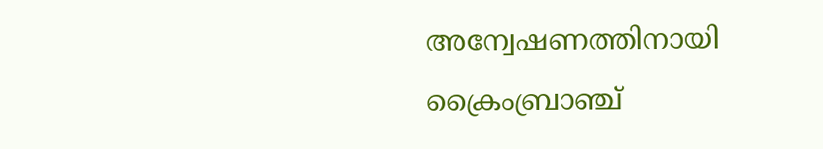അന്വേഷണത്തിനായി ക്രൈംബ്രാഞ്ച്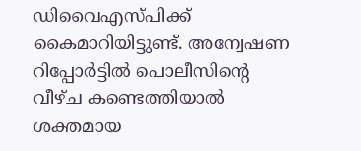ഡിവൈഎസ്പിക്ക് കൈമാറിയിട്ടുണ്ട്. അന്വേഷണ റിപ്പോർട്ടിൽ പൊലീസിന്റെ വീഴ്ച കണ്ടെത്തിയാല്‍ ശക്തമായ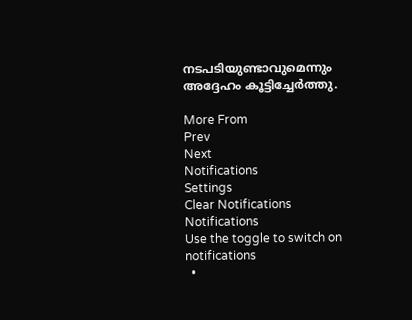നടപടിയുണ്ടാവുമെന്നും അദ്ദേഹം കൂട്ടിച്ചേർത്തു.

More From
Prev
Next
Notifications
Settings
Clear Notifications
Notifications
Use the toggle to switch on notifications
  •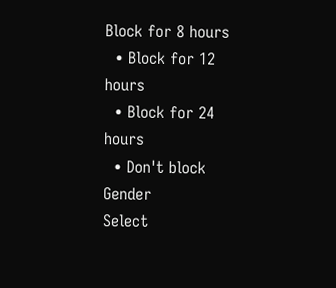Block for 8 hours
  • Block for 12 hours
  • Block for 24 hours
  • Don't block
Gender
Select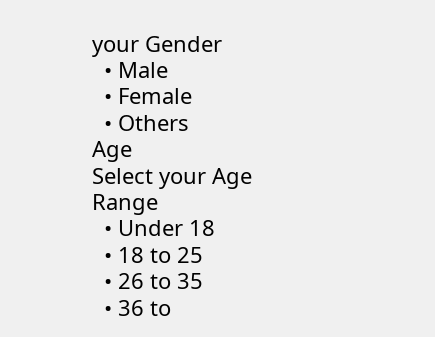your Gender
  • Male
  • Female
  • Others
Age
Select your Age Range
  • Under 18
  • 18 to 25
  • 26 to 35
  • 36 to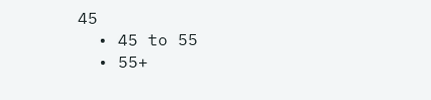45
  • 45 to 55
  • 55+